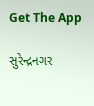Get The App

સુરેન્દ્રનગર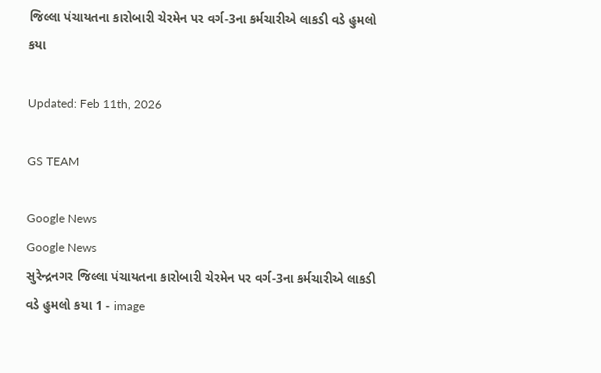જિલ્લા પંચાયતના કારોબારી ચેરમેન પર વર્ગ-3ના કર્મચારીએ લાકડી વડે હુમલો કયા

Updated: Feb 11th, 2026

GS TEAM

Google News
Google News
સુરેન્દ્રનગર જિલ્લા પંચાયતના કારોબારી ચેરમેન પર વર્ગ-3ના કર્મચારીએ લાકડી વડે હુમલો કયા 1 - image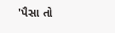'પૈસા તો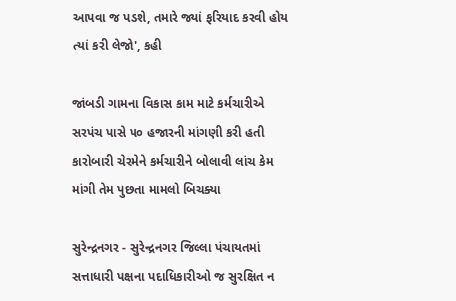આપવા જ પડશે, તમારે જ્યાં ફરિયાદ કરવી હોય ત્યાં કરી લેજો', કહી

જાંબડી ગામના વિકાસ કામ માટે કર્મચારીએ સરપંચ પાસે ૫૦ હજારની માંગણી કરી હતી કારોબારી ચેરમેને કર્મચારીને બોલાવી લાંચ કેમ માંગી તેમ પુછતા મામલો બિચક્યા

સુરેન્દ્રનગર - સુરેન્દ્રનગર જિલ્લા પંચાયતમાં સત્તાધારી પક્ષના પદાધિકારીઓ જ સુરક્ષિત ન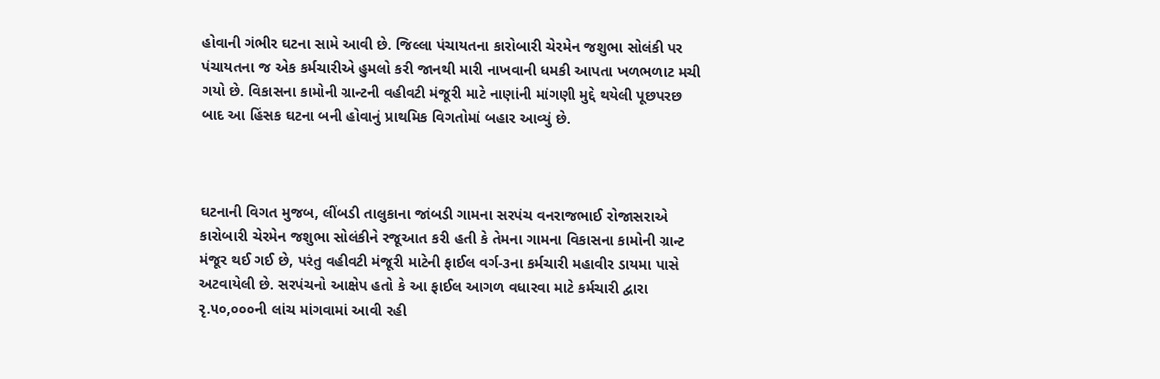હોવાની ગંભીર ઘટના સામે આવી છે. જિલ્લા પંચાયતના કારોબારી ચેરમેન જશુભા સોલંકી પર પંચાયતના જ એક કર્મચારીએ હુમલો કરી જાનથી મારી નાખવાની ધમકી આપતા ખળભળાટ મચી ગયો છે. વિકાસના કામોની ગ્રાન્ટની વહીવટી મંજૂરી માટે નાણાંની માંગણી મુદ્દે થયેલી પૂછપરછ બાદ આ હિંસક ઘટના બની હોવાનું પ્રાથમિક વિગતોમાં બહાર આવ્યું છે.



ઘટનાની વિગત મુજબ, લીંબડી તાલુકાના જાંબડી ગામના સરપંચ વનરાજભાઈ રોજાસરાએ કારોબારી ચેરમેન જશુભા સોલંકીને રજૂઆત કરી હતી કે તેમના ગામના વિકાસના કામોની ગ્રાન્ટ મંજૂર થઈ ગઈ છે, પરંતુ વહીવટી મંજૂરી માટેની ફાઈલ વર્ગ-૩ના કર્મચારી મહાવીર ડાયમા પાસે અટવાયેલી છે. સરપંચનો આક્ષેપ હતો કે આ ફાઈલ આગળ વધારવા માટે કર્મચારી દ્વારા રૃ.૫૦,૦૦૦ની લાંચ માંગવામાં આવી રહી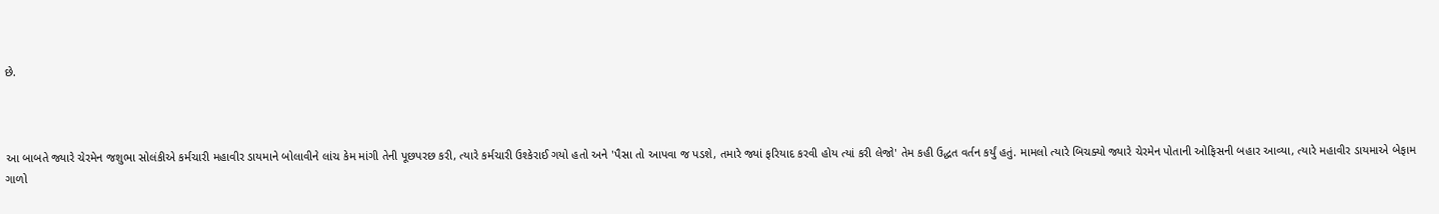છે.



આ બાબતે જ્યારે ચેરમેન જશુભા સોલંકીએ કર્મચારી મહાવીર ડાયમાને બોલાવીને લાંચ કેમ માંગી તેની પૂછપરછ કરી, ત્યારે કર્મચારી ઉશ્કેરાઈ ગયો હતો અને 'પૈસા તો આપવા જ પડશે, તમારે જ્યાં ફરિયાદ કરવી હોય ત્યાં કરી લેજો' તેમ કહી ઉદ્ધત વર્તન કર્યું હતું. મામલો ત્યારે બિચક્યો જ્યારે ચેરમેન પોતાની ઓફિસની બહાર આવ્યા, ત્યારે મહાવીર ડાયમાએ બેફામ ગાળો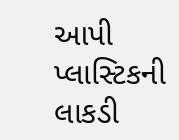આપી પ્લાસ્ટિકની લાકડી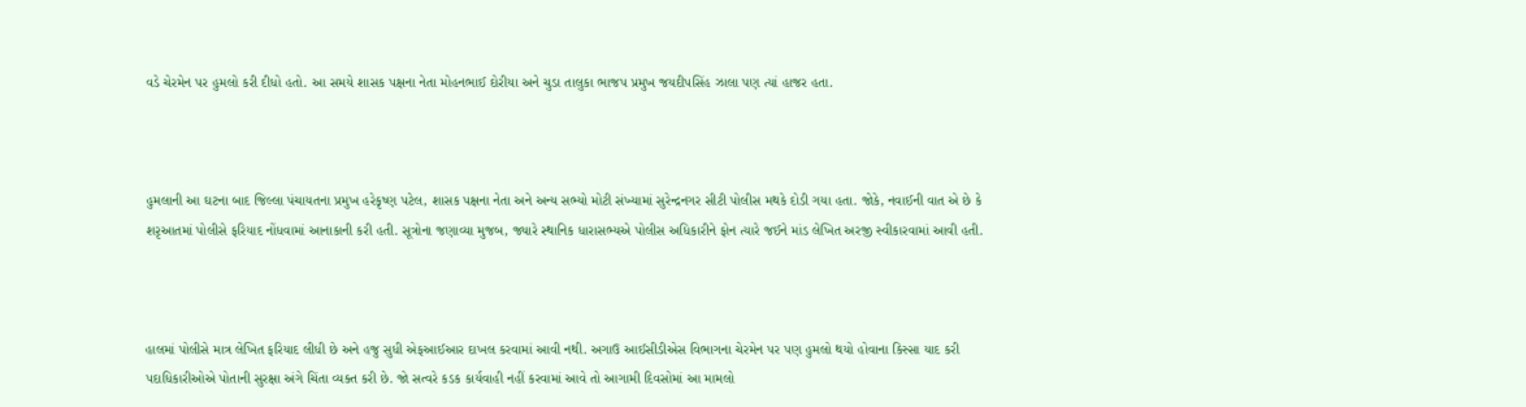વડે ચેરમેન પર હુમલો કરી દીધો હતો. આ સમયે શાસક પક્ષના નેતા મોહનભાઈ દોરીયા અને ચુડા તાલુકા ભાજપ પ્રમુખ જયદીપસિંહ ઝાલા પણ ત્યાં હાજર હતા.



હુમલાની આ ઘટના બાદ જિલ્લા પંચાયતના પ્રમુખ હરેકૃષ્ણ પટેલ, શાસક પક્ષના નેતા અને અન્ય સભ્યો મોટી સંખ્યામાં સુરેન્દ્રનગર સીટી પોલીસ મથકે દોડી ગયા હતા. જોકે, નવાઈની વાત એ છે કે શરૃઆતમાં પોલીસે ફરિયાદ નોંધવામાં આનાકાની કરી હતી. સૂત્રોના જણાવ્યા મુજબ, જ્યારે સ્થાનિક ધારાસભ્યએ પોલીસ અધિકારીને ફોન ત્યારે જઈને માંડ લેખિત અરજી સ્વીકારવામાં આવી હતી.



હાલમાં પોલીસે માત્ર લેખિત ફરિયાદ લીધી છે અને હજુ સુધી એફઆઈઆર દાખલ કરવામાં આવી નથી. અગાઉ આઈસીડીએસ વિભાગના ચેરમેન પર પણ હુમલો થયો હોવાના કિસ્સા યાદ કરી પદાધિકારીઓએ પોતાની સુરક્ષા અંગે ચિંતા વ્યક્ત કરી છે. જો સત્વરે કડક કાર્યવાહી નહીં કરવામાં આવે તો આગામી દિવસોમાં આ મામલો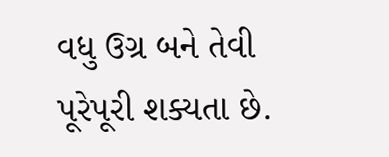વધુ ઉગ્ર બને તેવી પૂરેપૂરી શક્યતા છે.